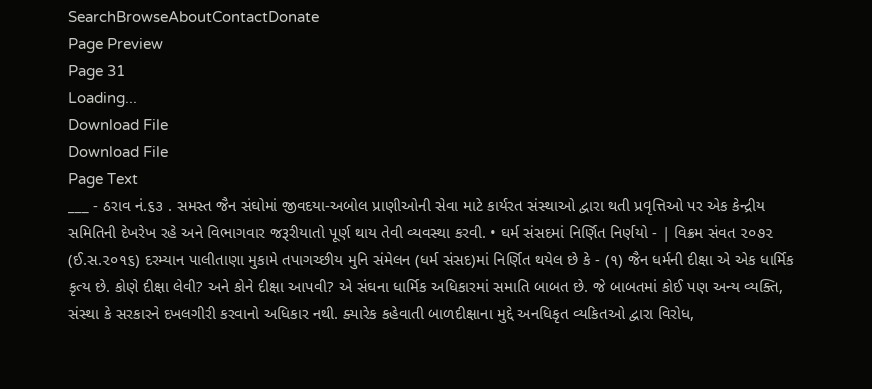SearchBrowseAboutContactDonate
Page Preview
Page 31
Loading...
Download File
Download File
Page Text
___ - ઠરાવ નં.૬૩ . સમસ્ત જૈન સંઘોમાં જીવદયા-અબોલ પ્રાણીઓની સેવા માટે કાર્યરત સંસ્થાઓ દ્વારા થતી પ્રવૃત્તિઓ પર એક કેન્દ્રીય સમિતિની દેખરેખ રહે અને વિભાગવાર જરૂરીયાતો પૂર્ણ થાય તેવી વ્યવસ્થા કરવી. • ઘર્મ સંસદમાં નિર્ણિત નિર્ણયો - | વિક્રમ સંવત ૨૦૭૨ (ઈ.સ.૨૦૧૬) દરમ્યાન પાલીતાણા મુકામે તપાગચ્છીય મુનિ સંમેલન (ધર્મ સંસદ)માં નિર્ણિત થયેલ છે કે - (૧) જૈન ધર્મની દીક્ષા એ એક ધાર્મિક કૃત્ય છે. કોણે દીક્ષા લેવી? અને કોને દીક્ષા આપવી? એ સંઘના ધાર્મિક અધિકારમાં સમાતિ બાબત છે. જે બાબતમાં કોઈ પણ અન્ય વ્યક્તિ, સંસ્થા કે સરકારને દખલગીરી કરવાનો અધિકાર નથી. ક્યારેક કહેવાતી બાળદીક્ષાના મુદ્દે અનધિકૃત વ્યકિતઓ દ્વારા વિરોધ,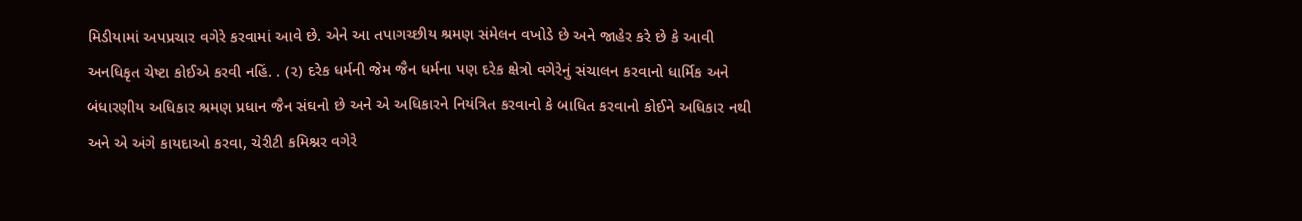મિડીયામાં અપપ્રચાર વગેરે કરવામાં આવે છે. એને આ તપાગચ્છીય શ્રમણ સંમેલન વખોડે છે અને જાહેર કરે છે કે આવી અનધિકૃત ચેષ્ટા કોઈએ કરવી નહિં. . (૨) દરેક ધર્મની જેમ જૈન ધર્મના પણ દરેક ક્ષેત્રો વગેરેનું સંચાલન કરવાનો ધાર્મિક અને બંધારણીય અધિકાર શ્રમણ પ્રધાન જૈન સંઘનો છે અને એ અધિકારને નિયંત્રિત કરવાનો કે બાધિત કરવાનો કોઈને અધિકાર નથી અને એ અંગે કાયદાઓ કરવા, ચેરીટી કમિશ્નર વગેરે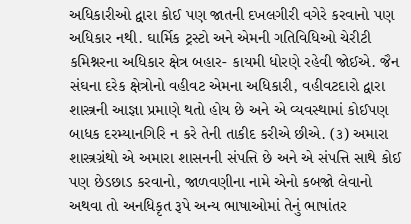અધિકારીઓ દ્વારા કોઈ પણ જાતની દખલગીરી વગેરે કરવાનો પણ અધિકાર નથી. ઘાર્મિક ટ્રસ્ટો અને એમની ગતિવિધિઓ ચેરીટી કમિશ્નરના અધિકાર ક્ષેત્ર બહાર- કાયમી ધોરણે રહેવી જોઈએ. જૈન સંઘના દરેક ક્ષેત્રોનો વહીવટ એમના અધિકારી, વહીવટદારો દ્વારા શાસ્ત્રની આજ્ઞા પ્રમાણે થતો હોય છે અને એ વ્યવસ્થામાં કોઈપણ બાધક દરમ્યાનગિરિ ન કરે તેની તાકીદ કરીએ છીએ. (૩) અમારા શાસ્ત્રગ્રંથો એ અમારા શાસનની સંપત્તિ છે અને એ સંપત્તિ સાથે કોઈ પણ છેડછાડ કરવાનો, જાળવણીના નામે એનો કબજો લેવાનો અથવા તો અનધિકૃત રૂપે અન્ય ભાષાઓમાં તેનું ભાષાંતર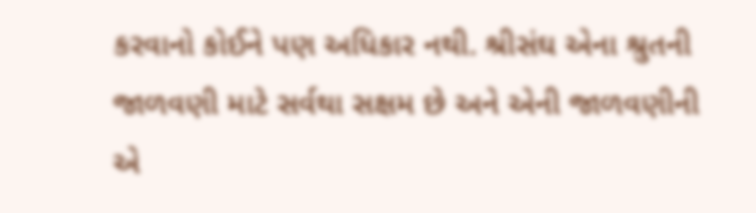કરવાનો કોઈને પણ અધિકાર નથી. શ્રીસંઘ એના શ્રુતની જાળવણી માટે સર્વથા સક્ષમ છે અને એની જાળવણીની એ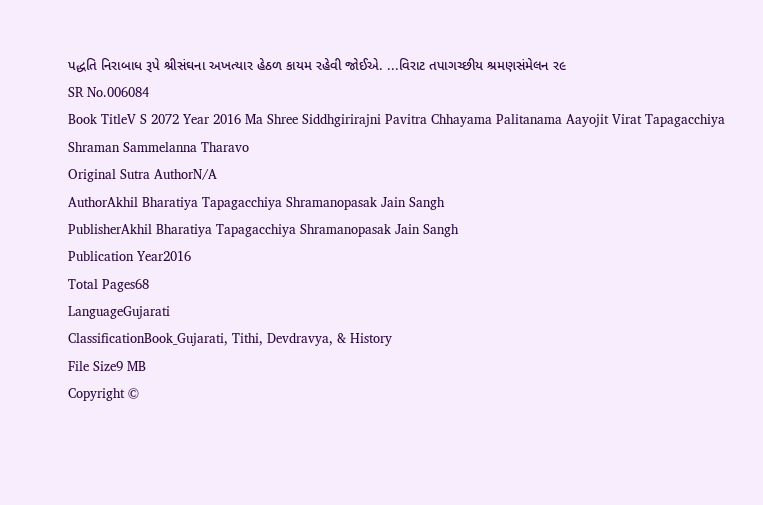પદ્ધતિ નિરાબાધ રૂપે શ્રીસંઘના અખત્યાર હેઠળ કાયમ રહેવી જોઈએ. ...વિરાટ તપાગચ્છીય શ્રમણસંમેલન ર૯
SR No.006084
Book TitleV S 2072 Year 2016 Ma Shree Siddhgirirajni Pavitra Chhayama Palitanama Aayojit Virat Tapagacchiya Shraman Sammelanna Tharavo
Original Sutra AuthorN/A
AuthorAkhil Bharatiya Tapagacchiya Shramanopasak Jain Sangh
PublisherAkhil Bharatiya Tapagacchiya Shramanopasak Jain Sangh
Publication Year2016
Total Pages68
LanguageGujarati
ClassificationBook_Gujarati, Tithi, Devdravya, & History
File Size9 MB
Copyright ©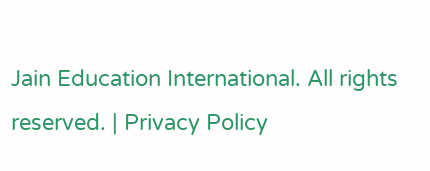Jain Education International. All rights reserved. | Privacy Policy